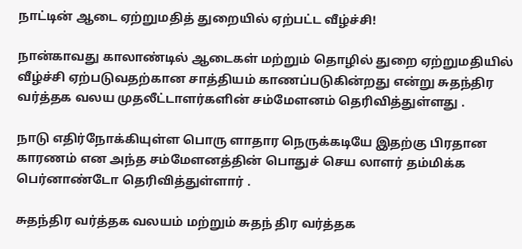நாட்டின் ஆடை ஏற்றுமதித் துறையில் ஏற்பட்ட வீழ்ச்சி!

நான்காவது காலாண்டில் ஆடைகள் மற்றும் தொழில் துறை ஏற்றுமதியில் வீழ்ச்சி ஏற்படுவதற்கான சாத்தியம் காணப்படுகின்றது என்று சுதந்திர வர்த்தக வலய முதலீட்டாளர்களின் சம்மேளனம் தெரிவித்துள்ளது .

நாடு எதிர்நோக்கியுள்ள பொரு ளாதார நெருக்கடியே இதற்கு பிரதான காரணம் என அந்த சம்மேளனத்தின் பொதுச் செய லாளர் தம்மிக்க பெர்னாண்டோ தெரிவித்துள்ளார் .

சுதந்திர வர்த்தக வலயம் மற்றும் சுதந் திர வர்த்தக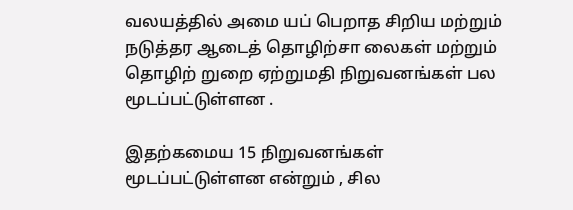வலயத்தில் அமை யப் பெறாத சிறிய மற்றும் நடுத்தர ஆடைத் தொழிற்சா லைகள் மற்றும் தொழிற் றுறை ஏற்றுமதி நிறுவனங்கள் பல மூடப்பட்டுள்ளன .

இதற்கமைய 15 நிறுவனங்கள் மூடப்பட்டுள்ளன என்றும் , சில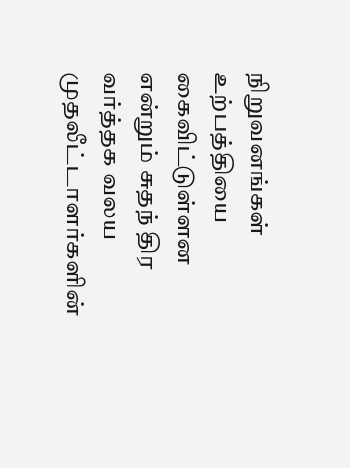நிறுவனங்கள் உற்பத்தியை கைவிட்டுள்ளன என்றும் சுதந் திர வர்த்தக வலய முதலீட்டாளர்களின்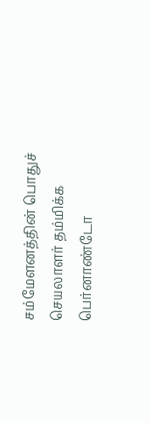சம்மேளனத்தின் பொதுச் செயலாளர் தம்மிக்க பெர்னாண்டோ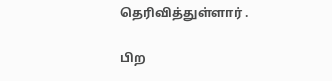தெரிவித்துள்ளார் .

பிற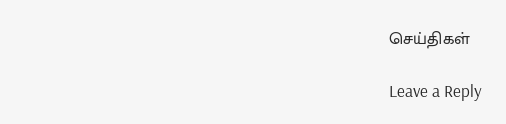செய்திகள்

Leave a Reply